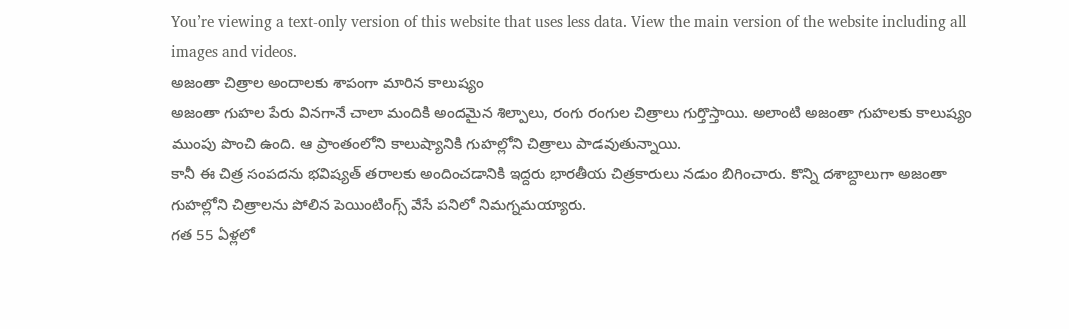You’re viewing a text-only version of this website that uses less data. View the main version of the website including all images and videos.
అజంతా చిత్రాల అందాలకు శాపంగా మారిన కాలుష్యం
అజంతా గుహల పేరు వినగానే చాలా మందికి అందమైన శిల్పాలు, రంగు రంగుల చిత్రాలు గుర్తొస్తాయి. అలాంటి అజంతా గుహలకు కాలుష్యం ముంపు పొంచి ఉంది. ఆ ప్రాంతంలోని కాలుష్యానికి గుహల్లోని చిత్రాలు పాడవుతున్నాయి.
కానీ ఈ చిత్ర సంపదను భవిష్యత్ తరాలకు అందించడానికి ఇద్దరు భారతీయ చిత్రకారులు నడుం బిగించారు. కొన్ని దశాబ్దాలుగా అజంతా గుహల్లోని చిత్రాలను పోలిన పెయింటింగ్స్ వేసే పనిలో నిమగ్నమయ్యారు.
గత 55 ఏళ్లలో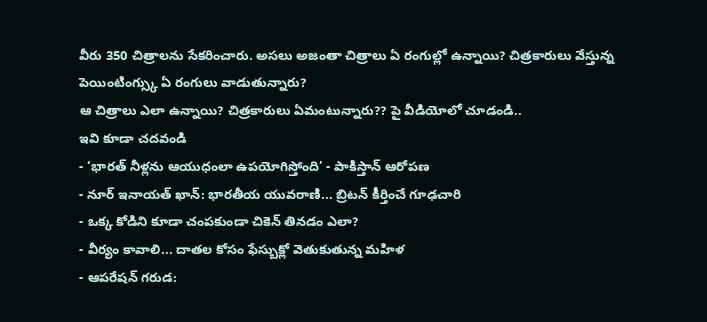వీరు 350 చిత్రాలను సేకరించారు. అసలు అజంతా చిత్రాలు ఏ రంగుల్లో ఉన్నాయి? చిత్రకారులు వేస్తున్న పెయింటింగ్స్కు ఏ రంగులు వాడుతున్నారు?
ఆ చిత్రాలు ఎలా ఉన్నాయి? చిత్రకారులు ఏమంటున్నారు?? పై వీడియోలో చూడండి..
ఇవి కూడా చదవండి
- ‘భారత్ నీళ్లను ఆయుధంలా ఉపయోగిస్తోంది’ - పాకిస్తాన్ ఆరోపణ
- నూర్ ఇనాయత్ ఖాన్: భారతీయ యువరాణి... బ్రిటన్ కీర్తించే గూఢచారి
- ఒక్క కోడిని కూడా చంపకుండా చికెన్ తినడం ఎలా?
- వీర్యం కావాలి... దాతల కోసం ఫేస్బుక్లో వెతుకుతున్న మహిళ
- ఆపరేషన్ గరుడ: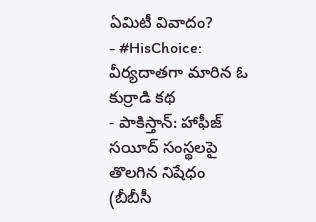ఏమిటీ వివాదం?
- #HisChoice: వీర్యదాతగా మారిన ఓ కుర్రాడి కథ
- పాకిస్తాన్: హాఫీజ్ సయీద్ సంస్థలపై తొలగిన నిషేధం
(బీబీసీ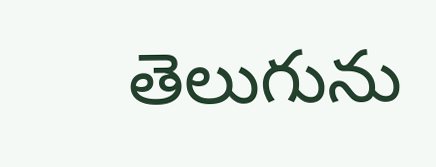తెలుగును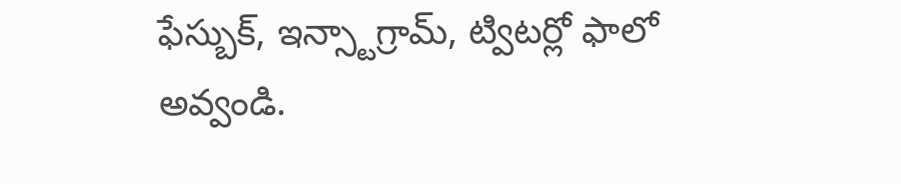ఫేస్బుక్, ఇన్స్టాగ్రామ్, ట్విటర్లో ఫాలో అవ్వండి.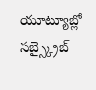యూట్యూబ్లో సబ్స్క్రైబ్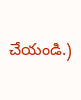చేయండి.)